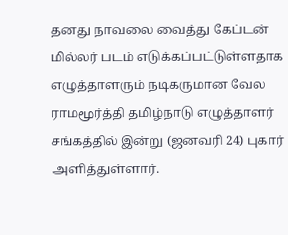தனது நாவலை வைத்து கேப்டன் மில்லர் படம் எடுக்கப்பட்டுள்ளதாக எழுத்தாளரும் நடிகருமான வேல ராமமூர்த்தி தமிழ்நாடு எழுத்தாளர் சங்கத்தில் இன்று (ஜனவரி 24) புகார் அளித்துள்ளார்.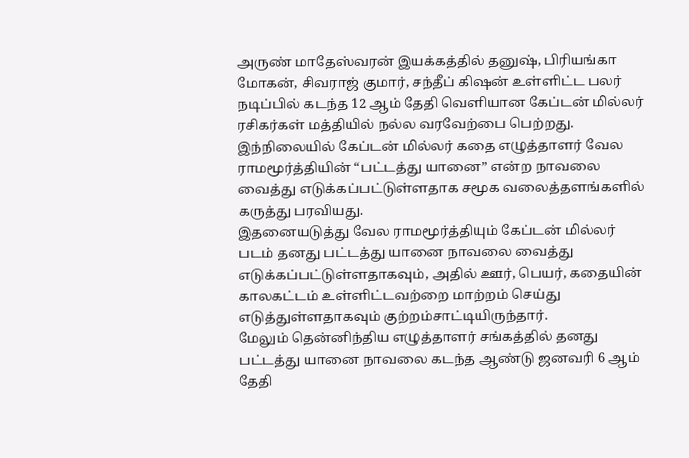அருண் மாதேஸ்வரன் இயக்கத்தில் தனுஷ், பிரியங்கா மோகன், சிவராஜ் குமார், சந்தீப் கிஷன் உள்ளிட்ட பலர் நடிப்பில் கடந்த 12 ஆம் தேதி வெளியான கேப்டன் மில்லர் ரசிகர்கள் மத்தியில் நல்ல வரவேற்பை பெற்றது.
இந்நிலையில் கேப்டன் மில்லர் கதை எழுத்தாளர் வேல ராமமூர்த்தியின் “பட்டத்து யானை” என்ற நாவலை வைத்து எடுக்கப்பட்டுள்ளதாக சமூக வலைத்தளங்களில் கருத்து பரவியது.
இதனையடுத்து வேல ராமமூர்த்தியும் கேப்டன் மில்லர் படம் தனது பட்டத்து யானை நாவலை வைத்து எடுக்கப்பட்டுள்ளதாகவும், அதில் ஊர், பெயர், கதையின் காலகட்டம் உள்ளிட்டவற்றை மாற்றம் செய்து எடுத்துள்ளதாகவும் குற்றம்சாட்டியிருந்தார்.
மேலும் தென்னிந்திய எழுத்தாளர் சங்கத்தில் தனது பட்டத்து யானை நாவலை கடந்த ஆண்டு ஜனவரி 6 ஆம் தேதி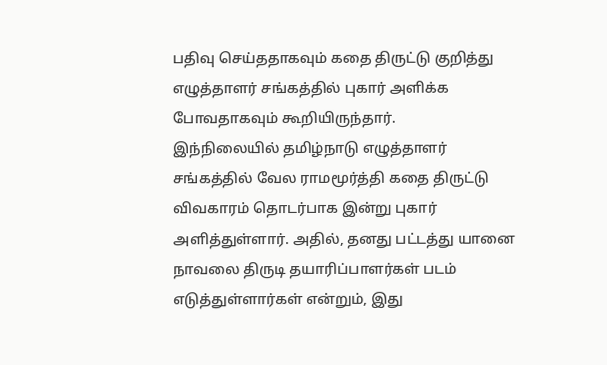பதிவு செய்ததாகவும் கதை திருட்டு குறித்து எழுத்தாளர் சங்கத்தில் புகார் அளிக்க போவதாகவும் கூறியிருந்தார்.
இந்நிலையில் தமிழ்நாடு எழுத்தாளர் சங்கத்தில் வேல ராமமூர்த்தி கதை திருட்டு விவகாரம் தொடர்பாக இன்று புகார் அளித்துள்ளார். அதில், தனது பட்டத்து யானை நாவலை திருடி தயாரிப்பாளர்கள் படம் எடுத்துள்ளார்கள் என்றும், இது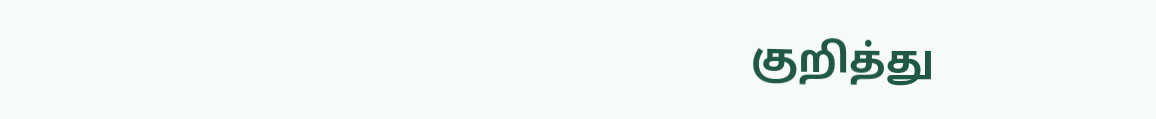குறித்து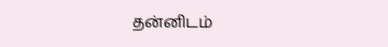தன்னிடம்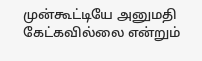முன்கூட்டியே அனுமதி கேட்கவில்லை என்றும்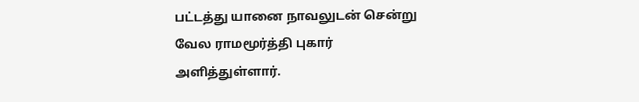பட்டத்து யானை நாவலுடன் சென்று வேல ராமமூர்த்தி புகார் அளித்துள்ளார்.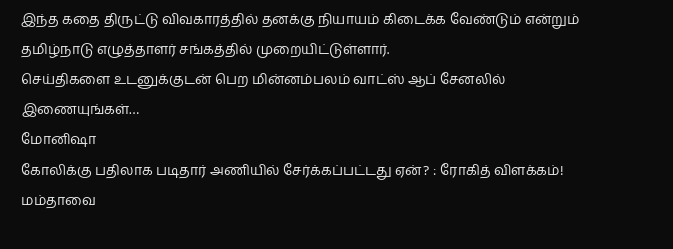இந்த கதை திருட்டு விவகாரத்தில் தனக்கு நியாயம் கிடைக்க வேண்டும் என்றும் தமிழ்நாடு எழுத்தாளர் சங்கத்தில் முறையிட்டுள்ளார்.
செய்திகளை உடனுக்குடன் பெற மின்னம்பலம் வாட்ஸ் ஆப் சேனலில் இணையுங்கள்…
மோனிஷா
கோலிக்கு பதிலாக படிதார் அணியில் சேர்க்கப்பட்டது ஏன்? : ரோகித் விளக்கம்!
மம்தாவை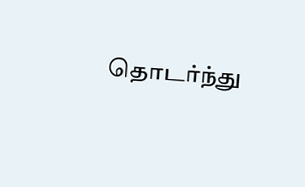தொடர்ந்து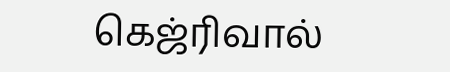கெஜ்ரிவால்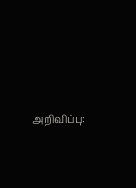அறிவிப்பு: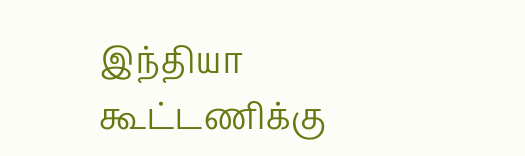இந்தியா கூட்டணிக்கு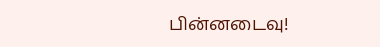பின்னடைவு!